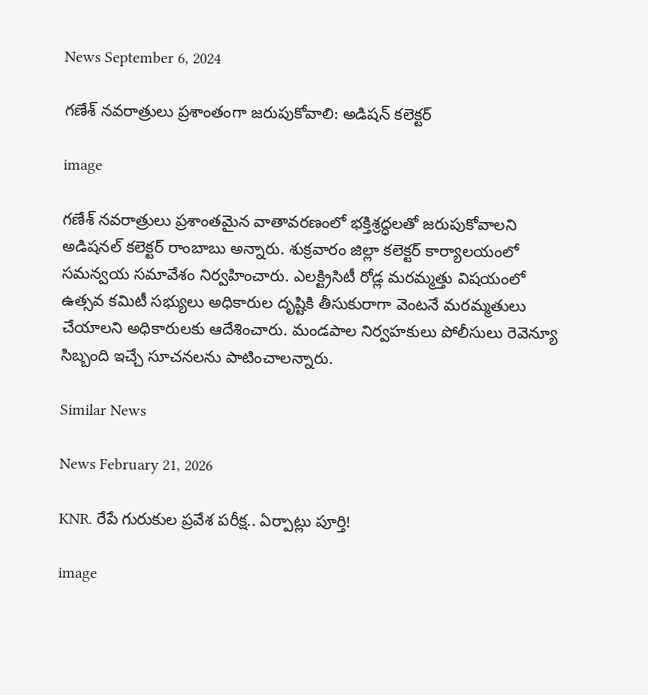News September 6, 2024

గణేశ్ నవరాత్రులు ప్రశాంతంగా జరుపుకోవాలి: అడిషన్ కలెక్టర్

image

గణేశ్ నవరాత్రులు ప్రశాంతమైన వాతావరణంలో భక్తిశ్రద్ధలతో జరుపుకోవాలని అడిషనల్ కలెక్టర్ రాంబాబు అన్నారు. శుక్రవారం జిల్లా కలెక్టర్ కార్యాలయంలో సమన్వయ సమావేశం నిర్వహించారు. ఎలక్ట్రిసిటీ రోడ్ల మరమ్మత్తు విషయంలో ఉత్సవ కమిటీ సభ్యులు అధికారుల దృష్టికి తీసుకురాగా వెంటనే మరమ్మతులు చేయాలని అధికారులకు ఆదేశించారు. మండపాల నిర్వహకులు పోలీసులు రెవెన్యూ సిబ్బంది ఇచ్చే సూచనలను పాటించాలన్నారు.

Similar News

News February 21, 2026

KNR. రేపే గురుకుల ప్రవేశ పరీక్ష.. ఏర్పాట్లు పూర్తి!

image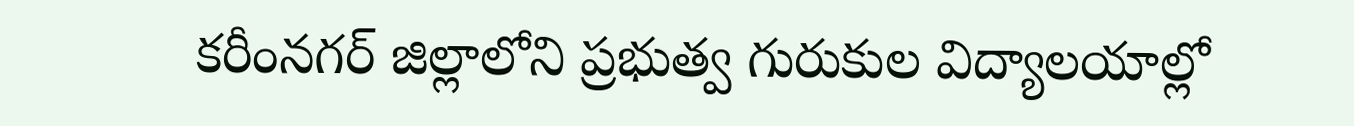కరీంనగర్ జిల్లాలోని ప్రభుత్వ గురుకుల విద్యాలయాల్లో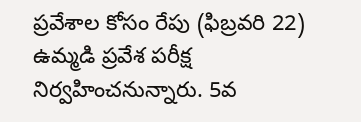ప్రవేశాల కోసం రేపు (ఫిబ్రవరి 22) ఉమ్మడి ప్రవేశ పరీక్ష నిర్వహించనున్నారు. 5వ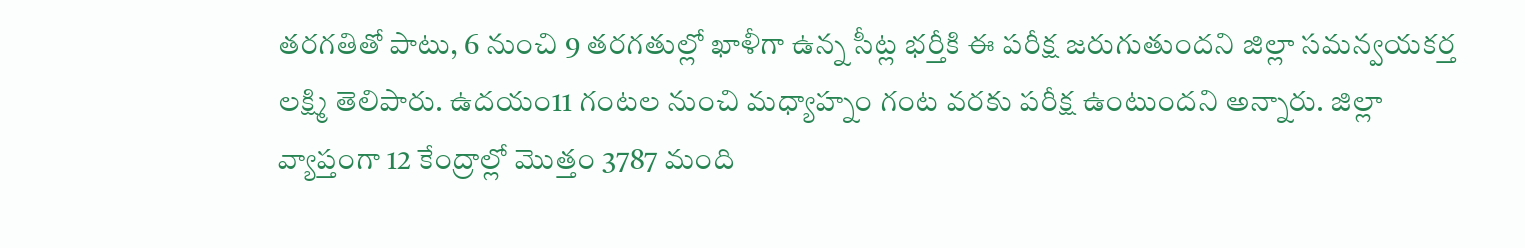తరగతితో పాటు, 6 నుంచి 9 తరగతుల్లో ఖాళీగా ఉన్న సీట్ల భర్తీకి ఈ పరీక్ష జరుగుతుందని జిల్లా సమన్వయకర్త లక్ష్మి తెలిపారు. ఉదయం11 గంటల నుంచి మధ్యాహ్నం గంట వరకు పరీక్ష ఉంటుందని అన్నారు. జిల్లా వ్యాప్తంగా 12 కేంద్రాల్లో మొత్తం 3787 మంది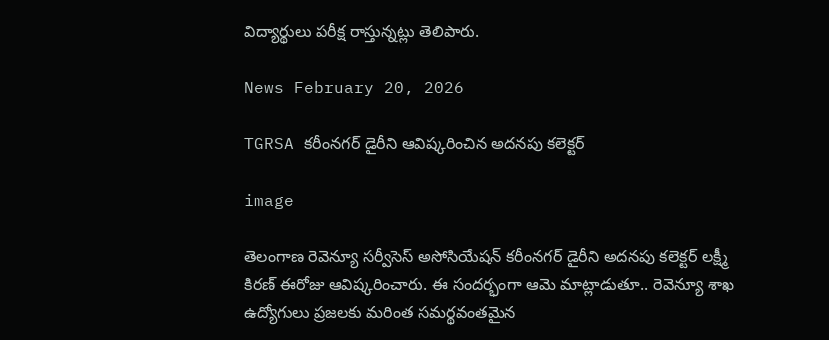విద్యార్థులు పరీక్ష రాస్తున్నట్లు తెలిపారు.

News February 20, 2026

TGRSA కరీంనగర్ డైరీని ఆవిష్కరించిన అదనపు కలెక్టర్

image

తెలంగాణ రెవెన్యూ సర్వీసెస్ అసోసియేషన్ కరీంనగర్ డైరీని అదనపు కలెక్టర్ లక్ష్మీ కిరణ్ ఈరోజు ఆవిష్కరించారు. ఈ సందర్భంగా ఆమె మాట్లాడుతూ.. రెవెన్యూ శాఖ ఉద్యోగులు ప్రజలకు మరింత సమర్థవంతమైన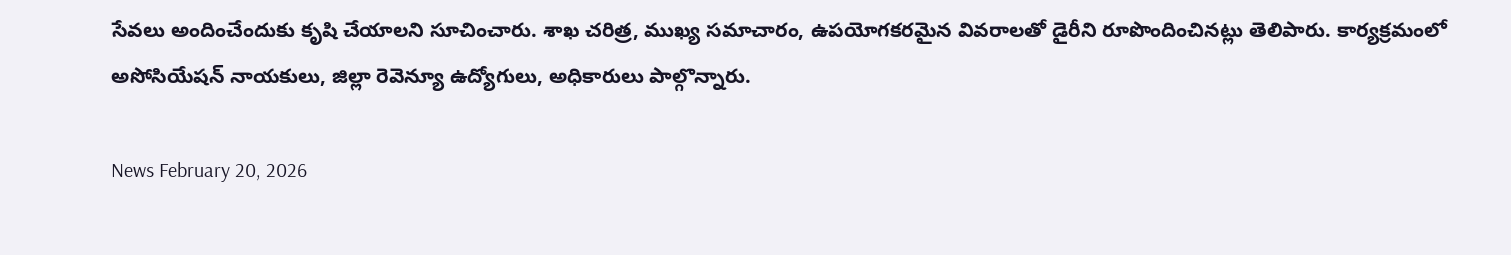సేవలు అందించేందుకు కృషి చేయాలని సూచించారు. శాఖ చరిత్ర, ముఖ్య సమాచారం, ఉపయోగకరమైన వివరాలతో డైరీని రూపొందించినట్లు తెలిపారు. కార్యక్రమంలో అసోసియేషన్ నాయకులు, జిల్లా రెవెన్యూ ఉద్యోగులు, అధికారులు పాల్గొన్నారు.

News February 20, 2026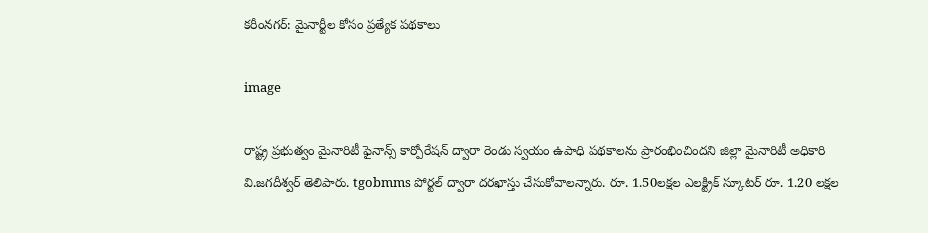కరీంనగర్: మైనార్టీల కోసం ప్రత్యేక పథకాలు

image

రాష్ట్ర ప్రభుత్వం మైనారిటీ ఫైనాన్స్ కార్పోరేషన్ ద్వారా రెండు స్వయం ఉపాధి పథకాలను ప్రారంభించిందని జిల్లా మైనారిటీ అధికారి వి.జగదీశ్వర్ తెలిపారు. tgobmms పోర్టల్ ద్వారా దరఖాస్తు చేసుకోవాలన్నారు. రూ. 1.50లక్షల ఎలక్ట్రిక్ స్కూటర్ రూ. 1.20 లక్షల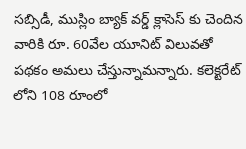సబ్సిడీ, ముస్లిం బ్యాక్ వర్డ్ క్లాసెస్ కు చెందిన వారికి రూ. 60వేల యూనిట్ విలువతో పథకం అమలు చేస్తున్నామన్నారు. కలెక్టరేట్ లోని 108 రూంలో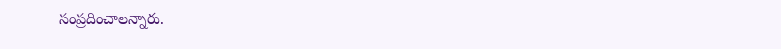సంప్రదించాలన్నారు.